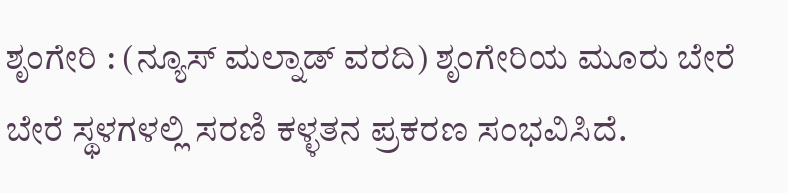ಶೃಂಗೇರಿ : (ನ್ಯೂಸ್ ಮಲ್ನಾಡ್ ವರದಿ) ಶೃಂಗೇರಿಯ ಮೂರು ಬೇರೆ ಬೇರೆ ಸ್ಥಳಗಳಲ್ಲಿ ಸರಣಿ ಕಳ್ಳತನ ಪ್ರಕರಣ ಸಂಭವಿಸಿದೆ.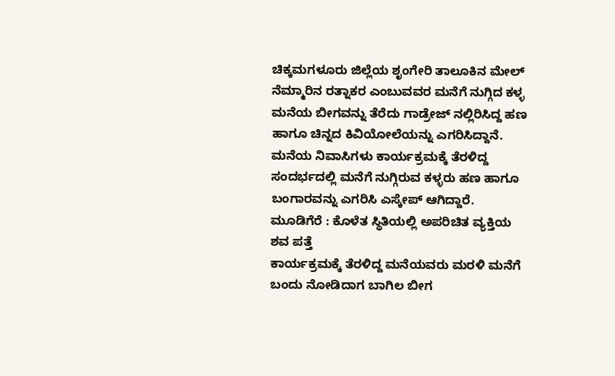ಚಿಕ್ಕಮಗಳೂರು ಜಿಲ್ಲೆಯ ಶೃಂಗೇರಿ ತಾಲೂಕಿನ ಮೇಲ್ ನೆಮ್ಮಾರಿನ ರತ್ನಾಕರ ಎಂಬುವವರ ಮನೆಗೆ ನುಗ್ಗಿದ ಕಳ್ಳ ಮನೆಯ ಬೀಗವನ್ನು ತೆರೆದು ಗಾಡ್ರೇಜ್ ನಲ್ಲಿರಿಸಿದ್ದ ಹಣ ಹಾಗೂ ಚಿನ್ನದ ಕಿವಿಯೋಲೆಯನ್ನು ಎಗರಿಸಿದ್ದಾನೆ. ಮನೆಯ ನಿವಾಸಿಗಳು ಕಾರ್ಯಕ್ರಮಕ್ಕೆ ತೆರಳಿದ್ದ ಸಂದರ್ಭದಲ್ಲಿ ಮನೆಗೆ ನುಗ್ಗಿರುವ ಕಳ್ಳರು ಹಣ ಹಾಗೂ ಬಂಗಾರವನ್ನು ಎಗರಿಸಿ ಎಸ್ಕೇಪ್ ಆಗಿದ್ದಾರೆ.
ಮೂಡಿಗೆರೆ : ಕೊಳೆತ ಸ್ಥಿತಿಯಲ್ಲಿ ಅಪರಿಚಿತ ವ್ಯಕ್ತಿಯ ಶವ ಪತ್ತೆ
ಕಾರ್ಯಕ್ರಮಕ್ಕೆ ತೆರಳಿದ್ದ ಮನೆಯವರು ಮರಳಿ ಮನೆಗೆ ಬಂದು ನೋಡಿದಾಗ ಬಾಗಿಲ ಬೀಗ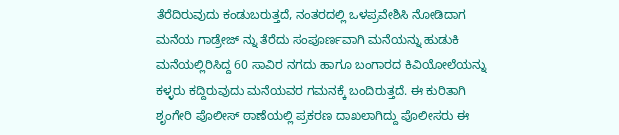ತೆರೆದಿರುವುದು ಕಂಡುಬರುತ್ತದೆ, ನಂತರದಲ್ಲಿ ಒಳಪ್ರವೇಶಿಸಿ ನೋಡಿದಾಗ ಮನೆಯ ಗಾಡ್ರೇಜ್ ನ್ನು ತೆರೆದು ಸಂಪೂರ್ಣವಾಗಿ ಮನೆಯನ್ನು ಹುಡುಕಿ ಮನೆಯಲ್ಲಿರಿಸಿದ್ದ 60 ಸಾವಿರ ನಗದು ಹಾಗೂ ಬಂಗಾರದ ಕಿವಿಯೋಲೆಯನ್ನು ಕಳ್ಳರು ಕದ್ದಿರುವುದು ಮನೆಯವರ ಗಮನಕ್ಕೆ ಬಂದಿರುತ್ತದೆ. ಈ ಕುರಿತಾಗಿ ಶೃಂಗೇರಿ ಪೊಲೀಸ್ ಠಾಣೆಯಲ್ಲಿ ಪ್ರಕರಣ ದಾಖಲಾಗಿದ್ದು ಪೊಲೀಸರು ಈ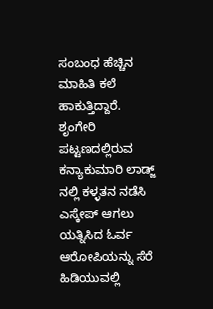ಸಂಬಂಧ ಹೆಚ್ಚಿನ ಮಾಹಿತಿ ಕಲೆ ಹಾಕುತ್ತಿದ್ದಾರೆ.
ಶೃಂಗೇರಿ ಪಟ್ಟಣದಲ್ಲಿರುವ ಕನ್ಯಾಕುಮಾರಿ ಲಾಡ್ಜ್ ನಲ್ಲಿ ಕಳ್ಳತನ ನಡೆಸಿ ಎಸ್ಕೇಪ್ ಆಗಲು ಯತ್ನಿಸಿದ ಓರ್ವ ಆರೋಪಿಯನ್ನು ಸೆರೆ ಹಿಡಿಯುವಲ್ಲಿ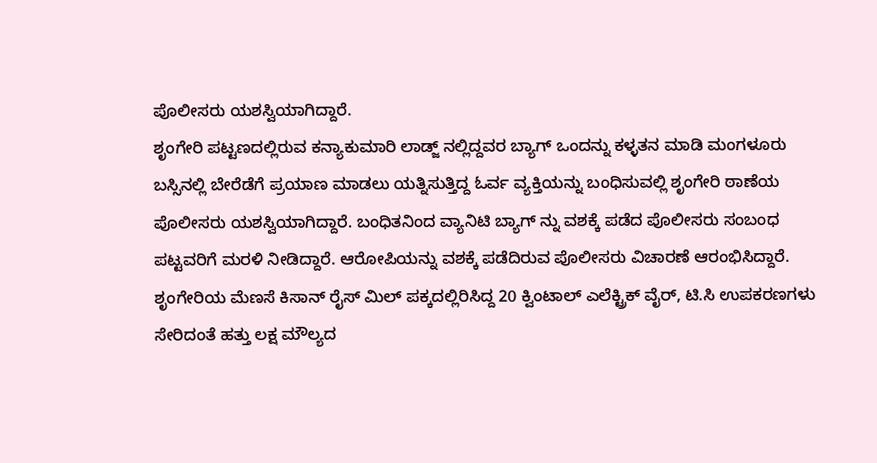ಪೊಲೀಸರು ಯಶಸ್ವಿಯಾಗಿದ್ದಾರೆ.
ಶೃಂಗೇರಿ ಪಟ್ಟಣದಲ್ಲಿರುವ ಕನ್ಯಾಕುಮಾರಿ ಲಾಡ್ಜ್ ನಲ್ಲಿದ್ದವರ ಬ್ಯಾಗ್ ಒಂದನ್ನು ಕಳ್ಳತನ ಮಾಡಿ ಮಂಗಳೂರು ಬಸ್ಸಿನಲ್ಲಿ ಬೇರೆಡೆಗೆ ಪ್ರಯಾಣ ಮಾಡಲು ಯತ್ನಿಸುತ್ತಿದ್ದ ಓರ್ವ ವ್ಯಕ್ತಿಯನ್ನು ಬಂಧಿಸುವಲ್ಲಿ ಶೃಂಗೇರಿ ಠಾಣೆಯ ಪೊಲೀಸರು ಯಶಸ್ವಿಯಾಗಿದ್ದಾರೆ. ಬಂಧಿತನಿಂದ ವ್ಯಾನಿಟಿ ಬ್ಯಾಗ್ ನ್ನು ವಶಕ್ಕೆ ಪಡೆದ ಪೊಲೀಸರು ಸಂಬಂಧ ಪಟ್ಟವರಿಗೆ ಮರಳಿ ನೀಡಿದ್ದಾರೆ. ಆರೋಪಿಯನ್ನು ವಶಕ್ಕೆ ಪಡೆದಿರುವ ಪೊಲೀಸರು ವಿಚಾರಣೆ ಆರಂಭಿಸಿದ್ದಾರೆ.
ಶೃಂಗೇರಿಯ ಮೆಣಸೆ ಕಿಸಾನ್ ರೈಸ್ ಮಿಲ್ ಪಕ್ಕದಲ್ಲಿರಿಸಿದ್ದ 20 ಕ್ವಿಂಟಾಲ್ ಎಲೆಕ್ಟ್ರಿಕ್ ವೈರ್, ಟಿ.ಸಿ ಉಪಕರಣಗಳು ಸೇರಿದಂತೆ ಹತ್ತು ಲಕ್ಷ ಮೌಲ್ಯದ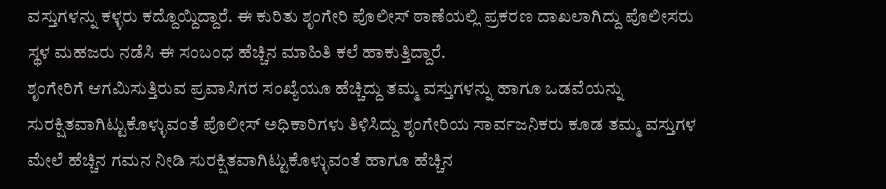ವಸ್ತುಗಳನ್ನು ಕಳ್ಳರು ಕದ್ದೊಯ್ದಿದ್ದಾರೆ. ಈ ಕುರಿತು ಶೃಂಗೇರಿ ಪೊಲೀಸ್ ಠಾಣೆಯಲ್ಲಿ ಪ್ರಕರಣ ದಾಖಲಾಗಿದ್ದು ಪೊಲೀಸರು ಸ್ಥಳ ಮಹಜರು ನಡೆಸಿ ಈ ಸಂಬಂಧ ಹೆಚ್ಚಿನ ಮಾಹಿತಿ ಕಲೆ ಹಾಕುತ್ತಿದ್ದಾರೆ.
ಶೃಂಗೇರಿಗೆ ಆಗಮಿಸುತ್ತಿರುವ ಪ್ರವಾಸಿಗರ ಸಂಖ್ಯೆಯೂ ಹೆಚ್ಚಿದ್ದು ತಮ್ಮ ವಸ್ತುಗಳನ್ನು ಹಾಗೂ ಒಡವೆಯನ್ನು ಸುರಕ್ಷಿತವಾಗಿಟ್ಟುಕೊಳ್ಳುವಂತೆ ಪೊಲೀಸ್ ಅಧಿಕಾರಿಗಳು ತಿಳಿಸಿದ್ದು ಶೃಂಗೇರಿಯ ಸಾರ್ವಜನಿಕರು ಕೂಡ ತಮ್ಮ ವಸ್ತುಗಳ ಮೇಲೆ ಹೆಚ್ಚಿನ ಗಮನ ನೀಡಿ ಸುರಕ್ಷಿತವಾಗಿಟ್ಟುಕೊಳ್ಳುವಂತೆ ಹಾಗೂ ಹೆಚ್ಚಿನ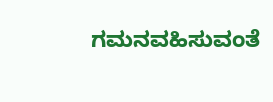ಗಮನವಹಿಸುವಂತೆ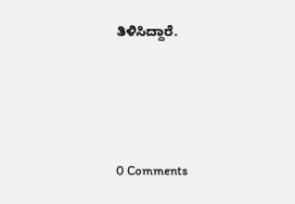ತಿಳಿಸಿದ್ದಾರೆ.





0 Comments